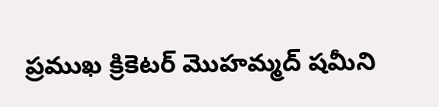ప్రముఖ క్రికెటర్ మొహమ్మద్ షమీని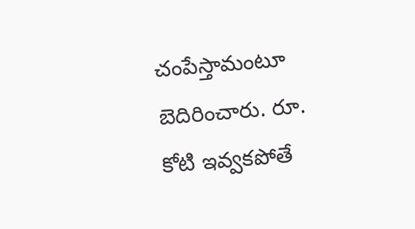చంపేస్తామంటూ బెదిరించారు. రూ. కోటి ఇవ్వకపోతే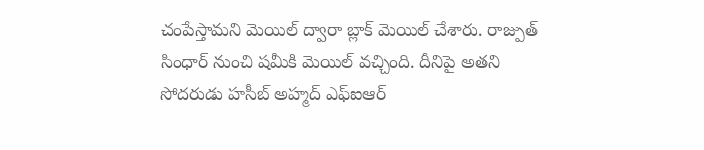చంపేస్తామని మెయిల్ ద్వారా బ్లాక్ మెయిల్ చేశారు. రాజ్పుత్ సింధార్ నుంచి షమీకి మెయిల్ వచ్చింది. దీనిపై అతని సోదరుడు హసీబ్ అహ్మద్ ఎఫ్ఐఆర్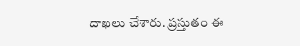దాఖలు చేశారు. ప్రస్తుతం ఈ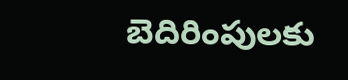బెదిరింపులకు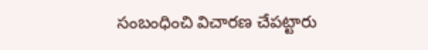సంబంధించి విచారణ చేపట్టారు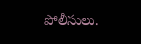పోలీసులు.